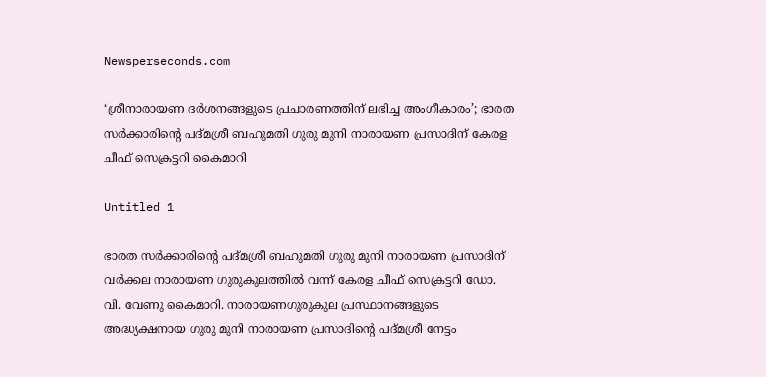Newsperseconds.com

‘ശ്രീനാരായണ ദര്‍ശനങ്ങളുടെ പ്രചാരണത്തിന് ലഭിച്ച അംഗീകാരം’; ഭാരത സര്‍ക്കാരിന്റെ പദ്മശ്രീ ബഹുമതി ഗുരു മുനി നാരായണ പ്രസാദിന് കേരള ചീഫ് സെക്രട്ടറി കൈമാറി

Untitled 1

ഭാരത സര്‍ക്കാരിന്റെ പദ്മശ്രീ ബഹുമതി ഗുരു മുനി നാരായണ പ്രസാദിന് വര്‍ക്കല നാരായണ ഗുരുകുലത്തില്‍ വന്ന് കേരള ചീഫ് സെക്രട്ടറി ഡോ. വി. വേണു കൈമാറി. നാരായണഗുരുകുല പ്രസ്ഥാനങ്ങളുടെ അദ്ധ്യക്ഷനായ ഗുരു മുനി നാരായണ പ്രസാദിന്റെ പദ്മശ്രീ നേട്ടം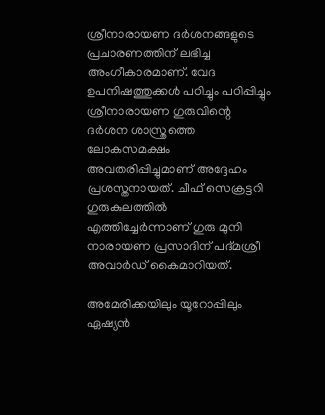ശ്രീനാരായണ ദര്‍ശനങ്ങളുടെ പ്രചാരണത്തിന് ലഭിച്ച അംഗീകാരമാണ്. വേദ ഉപനിഷത്തുക്കള്‍ പഠിച്ചും പഠിപ്പിച്ചും ശ്രീനാരായണ ഗുരുവിന്റെ ദര്‍ശന ശാസ്ത്രത്തെ ലോകസമക്ഷം അവതരിപ്പിച്ചുമാണ് അദ്ദേഹം പ്രശസ്തനായത്. ചീഫ് സെക്രട്ടറി ഗുരുകുലത്തില്‍ എത്തിച്ചേര്‍ന്നാണ് ഗുരു മുനി നാരായണ പ്രസാദിന് പദ്മശ്രീ അവാര്‍ഡ് കൈമാറിയത്.

അമേരിക്കയിലും യൂറോപ്പിലും ഏഷ്യന്‍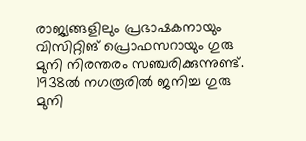രാജ്യങ്ങളിലും പ്രഭാഷകനായും വിസിറ്റിങ് പ്രൊഫസറായും ഗുരു മുനി നിരന്തരം സഞ്ചരിക്കുന്നുണ്ട്. 1938ല്‍ നഗരൂരില്‍ ജനിച്ച ഗുരു മുനി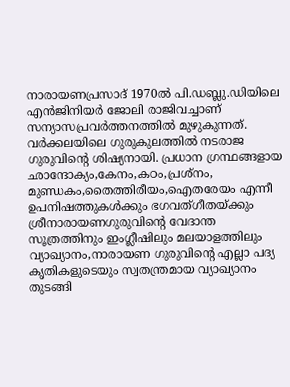നാരായണപ്രസാദ് 1970ല്‍ പി.ഡബ്ലു.ഡിയിലെ എന്‍ജിനിയര്‍ ജോലി രാജിവച്ചാണ് സന്യാസപ്രവര്‍ത്തനത്തില്‍ മുഴുകുന്നത്. വര്‍ക്കലയിലെ ഗുരുകുലത്തില്‍ നടരാജ ഗുരുവിന്റെ ശിഷ്യനായി. പ്രധാന ഗ്രന്ഥങ്ങളായ ഛാന്ദോക്യം,കേനം,കഠം,പ്രശ്നം, മുണ്ഡകം,തൈത്തിരീയം,ഐതരേയം എന്നീ ഉപനിഷത്തുകള്‍ക്കും ഭഗവത്ഗീതയ്ക്കും ശ്രീനാരായണഗുരുവിന്റെ വേദാന്ത സൂത്രത്തിനും ഇംഗ്ലീഷിലും മലയാളത്തിലും വ്യാഖ്യാനം,നാരായണ ഗുരുവിന്റെ എല്ലാ പദ്യ കൃതികളുടെയും സ്വതന്ത്രമായ വ്യാഖ്യാനം തുടങ്ങി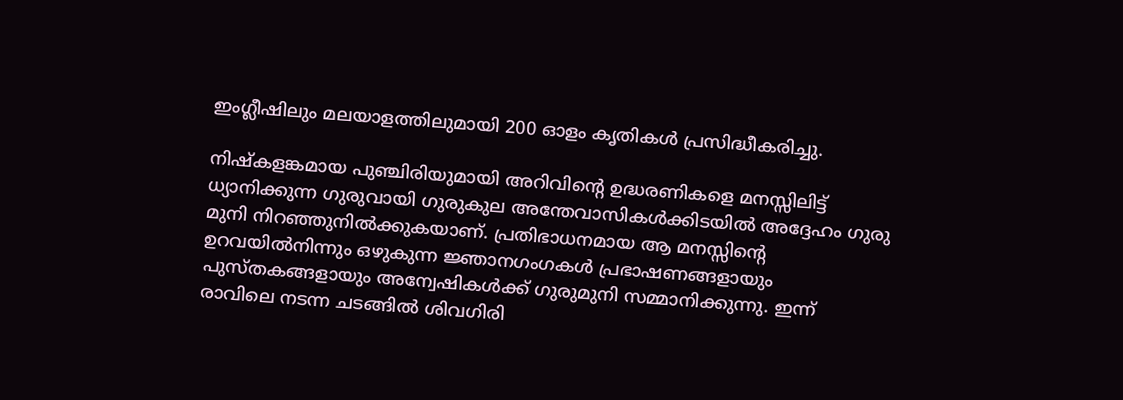ഇംഗ്ലീഷിലും മലയാളത്തിലുമായി 200 ഓളം കൃതികള്‍ പ്രസിദ്ധീകരിച്ചു.

നിഷ്‌കളങ്കമായ പുഞ്ചിരിയുമായി അറിവിന്റെ ഉദ്ധരണികളെ മനസ്സിലിട്ട് ധ്യാനിക്കുന്ന ഗുരുവായി ഗുരുകുല അന്തേവാസികള്‍ക്കിടയില്‍ അദ്ദേഹം ഗുരു മുനി നിറഞ്ഞുനില്‍ക്കുകയാണ്. പ്രതിഭാധനമായ ആ മനസ്സിന്റെ ഉറവയില്‍നിന്നും ഒഴുകുന്ന ജ്ഞാനഗംഗകള്‍ പ്രഭാഷണങ്ങളായും പുസ്തകങ്ങളായും അന്വേഷികള്‍ക്ക് ഗുരുമുനി സമ്മാനിക്കുന്നു. ഇന്ന് രാവിലെ നടന്ന ചടങ്ങില്‍ ശിവഗിരി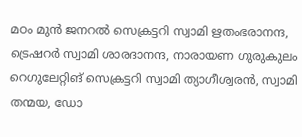മഠം മുന്‍ ജനറല്‍ സെക്രട്ടറി സ്വാമി ഋതംഭരാനന്ദ, ട്രെഷറര്‍ സ്വാമി ശാരദാനന്ദ, നാരായണ ഗുരുകുലം റെഗുലേറ്റിങ് സെക്രട്ടറി സ്വാമി ത്യാഗീശ്വരന്‍, സ്വാമി തന്മയ, ഡോ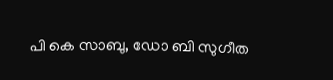പി കെ സാബു, ഡോ ബി സുഗീത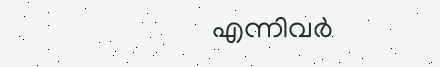എന്നിവര്‍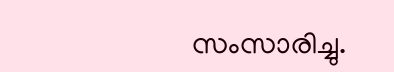സംസാരിച്ചു.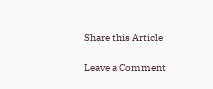Share this Article

Leave a Comment